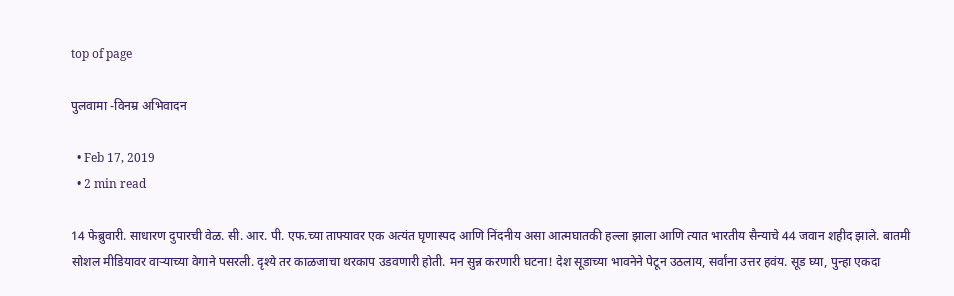top of page

पुलवामा -विनम्र अभिवादन

  • Feb 17, 2019
  • 2 min read

14 फेब्रुवारी. साधारण दुपारची वेळ. सी. आर. पी. एफ.च्या ताफ्यावर एक अत्यंत घृणास्पद आणि निंदनीय असा आत्मघातकी हल्ला झाला आणि त्यात भारतीय सैन्याचे 44 जवान शहीद झाले. बातमी सोशल मीडियावर वार्‍याच्या वेगाने पसरली. दृश्ये तर काळजाचा थरकाप उडवणारी होती. मन सुन्न करणारी घटना! देश सूडाच्या भावनेने पेटून उठलाय, सर्वांना उत्तर हवंय. सूड घ्या, पुन्हा एकदा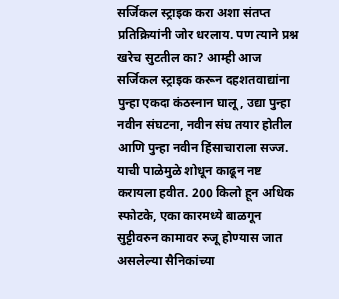सर्जिकल स्ट्राइक करा अशा संतप्त प्रतिक्रियांनी जोर धरलाय. पण त्याने प्रश्न खरेच सुटतील का? आम्ही आज सर्जिकल स्ट्राइक करून दहशतवाद्यांना पुन्हा एकदा कंठस्नान घालू, उद्या पुन्हा नवीन संघटना, नवीन संघ तयार होतील आणि पुन्हा नवीन हिंसाचाराला सज्ज. याची पाळेमुळे शोधून काढून नष्ट करायला हवीत. 200 किलो हून अधिक स्फोटके, एका कारमध्ये बाळगून सुट्टीवरुन कामावर रुजू होण्यास जात असलेल्या सैनिकांच्या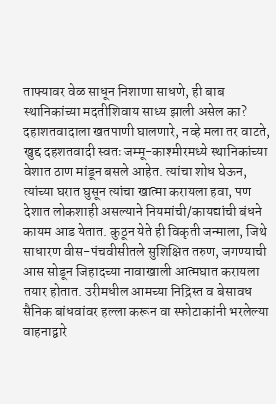ताफ्यावर वेळ साधून निशाणा साधणे, ही बाब स्थानिकांच्या मदतीशिवाय साध्य झाली असेल का? दहाशतवादाला खतपाणी घालणारे, नव्हे मला तर वाटते, खुद्द दहशतवादी स्वतः जम्मू-काश्मीरमध्ये स्थानिकांच्या वेशात ठाण मांडून बसले आहेत. त्यांचा शोध घेऊन, त्यांच्या घरात घुसून त्यांचा खात्मा करायला हवा, पण देशात लोकशाही असल्याने नियमांची/कायद्यांची बंधने कायम आड येतात. कुठून येते ही विकृती जन्माला, जिथे साधारण वीस-पंचवीसीतले सुशिक्षित तरुण, जगण्याची आस सोडून जिहादच्या नावाखाली आत्मघात करायला तयार होतात. उरीमधील आमच्या निद्रिस्त व बेसावध सैनिक बांधवांवर हल्ला करून वा स्फोटाकांनी भरलेल्या वाहनाद्वारे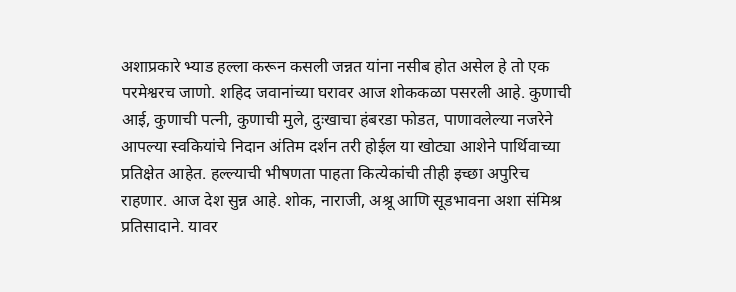अशाप्रकारे भ्याड हल्ला करून कसली जन्नत यांना नसीब होत असेल हे तो एक परमेश्वरच जाणो. शहिद जवानांच्या घरावर आज शोककळा पसरली आहे. कुणाची आई, कुणाची पत्नी, कुणाची मुले, दुःखाचा हंबरडा फोडत, पाणावलेल्या नजरेने आपल्या स्वकियांचे निदान अंतिम दर्शन तरी होईल या खोट्या आशेने पार्थिवाच्या प्रतिक्षेत आहेत. हल्ल्याची भीषणता पाहता कित्येकांची तीही इच्छा अपुरिच राहणार. आज देश सुन्न आहे. शोक, नाराजी, अश्रू आणि सूडभावना अशा संमिश्र प्रतिसादाने. यावर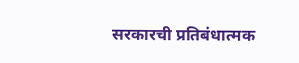सरकारची प्रतिबंधात्मक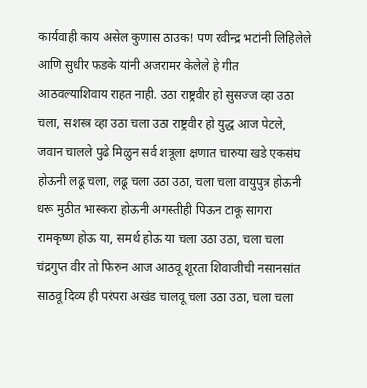कार्यवाही काय असेल कुणास ठाउक! पण रवीन्द्र भटांनी लिहिलेले आणि सुधीर फडके यांनी अजरामर केलेले हे गीत आठवल्याशिवाय राहत नाही. उठा राष्ट्रवीर हो सुसज्ज व्हा उठा चला, सशस्त्र व्हा उठा चला उठा राष्ट्रवीर हो युद्ध आज पेटले, जवान चालले पुढे मिळुन सर्व शत्रूला क्षणात चारुया खडे एकसंघ होऊनी लढू चला, लढू चला उठा उठा, चला चला वायुपुत्र होऊनी धरू मुठीत भास्करा होऊनी अगस्तीही पिऊन टाकू सागरा रामकृष्ण होऊ या, समर्थ होऊ या चला उठा उठा, चला चला चंद्रगुप्त वीर तो फिरुन आज आठवू शूरता शिवाजीची नसानसांत साठवू दिव्य ही परंपरा अखंड चालवू चला उठा उठा, चला चला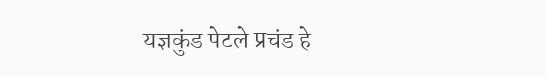यज्ञकुंड पेटले प्रचंड हे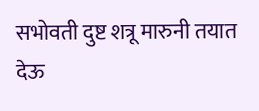सभोवती दुष्ट शत्रू मारुनी तयात देऊ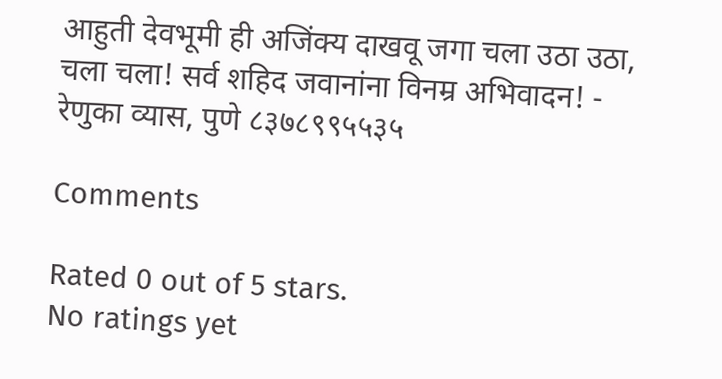आहुती देवभूमी ही अजिंक्य दाखवू जगा चला उठा उठा, चला चला! सर्व शहिद जवानांना विनम्र अभिवादन! - रेणुका व्यास, पुणे ८३७८९९५५३५

Comments

Rated 0 out of 5 stars.
No ratings yet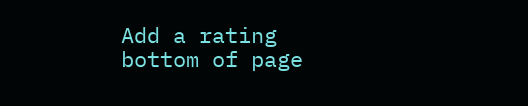Add a rating
bottom of page